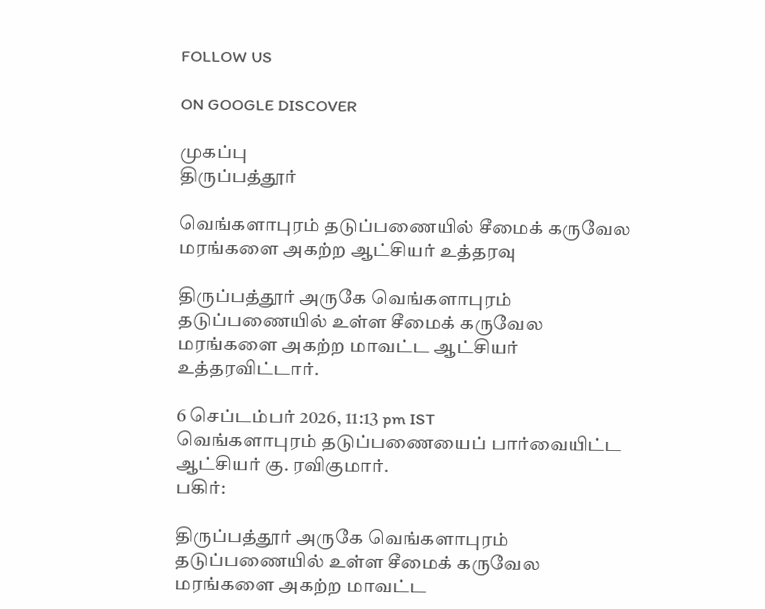FOLLOW US

ON GOOGLE DISCOVER

முகப்பு
திருப்பத்தூர்

வெங்களாபுரம் தடுப்பணையில் சீமைக் கருவேல மரங்களை அகற்ற ஆட்சியர் உத்தரவு

திருப்பத்தூர் அருகே வெங்களாபுரம் தடுப்பணையில் உள்ள சீமைக் கருவேல மரங்களை அகற்ற மாவட்ட ஆட்சியர் உத்தரவிட்டார்.

6 செப்டம்பர் 2026, 11:13 pm IST
வெங்களாபுரம் தடுப்பணையைப் பார்வையிட்ட ஆட்சியர் கு. ரவிகுமார்.
பகிர்:

திருப்பத்தூர் அருகே வெங்களாபுரம் தடுப்பணையில் உள்ள சீமைக் கருவேல மரங்களை அகற்ற மாவட்ட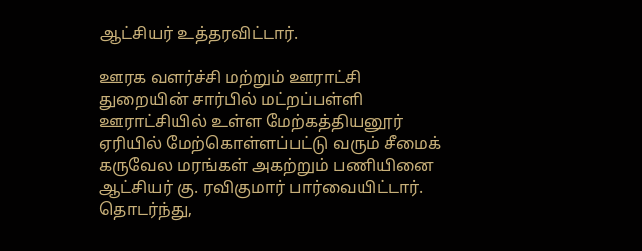ஆட்சியர் உத்தரவிட்டார்.

ஊரக வளர்ச்சி மற்றும் ஊராட்சி துறையின் சார்பில் மட்றப்பள்ளி ஊராட்சியில் உள்ள மேற்கத்தியனூர் ஏரியில் மேற்கொள்ளப்பட்டு வரும் சீமைக் கருவேல மரங்கள் அகற்றும் பணியினை ஆட்சியர் கு. ரவிகுமார் பார்வையிட்டார். தொடர்ந்து,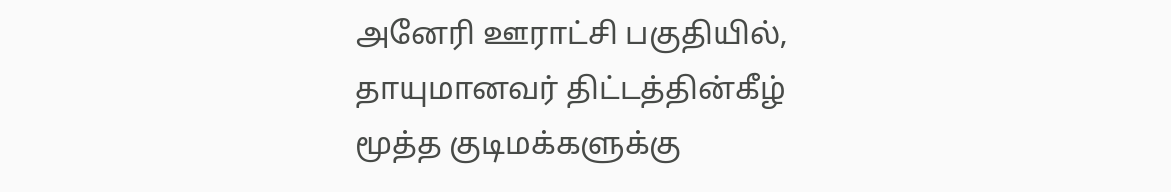அனேரி ஊராட்சி பகுதியில், தாயுமானவர் திட்டத்தின்கீழ் மூத்த குடிமக்களுக்கு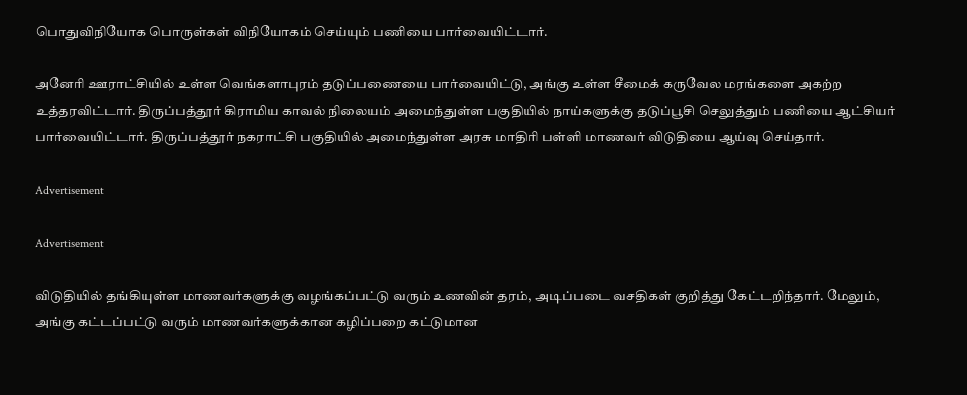பொதுவிநியோக பொருள்கள் விநியோகம் செய்யும் பணியை பார்வையிட்டார்.

அனேரி ஊராட்சியில் உள்ள வெங்களாபுரம் தடுப்பணையை பார்வையிட்டு, அங்கு உள்ள சீமைக் கருவேல மரங்களை அகற்ற உத்தரவிட்டார். திருப்பத்தூர் கிராமிய காவல் நிலையம் அமைந்துள்ள பகுதியில் நாய்களுக்கு தடுப்பூசி செலுத்தும் பணியை ஆட்சியர் பார்வையிட்டார். திருப்பத்தூர் நகராட்சி பகுதியில் அமைந்துள்ள அரசு மாதிரி பள்ளி மாணவர் விடுதியை ஆய்வு செய்தார்.

Advertisement

Advertisement

விடுதியில் தங்கியுள்ள மாணவர்களுக்கு வழங்கப்பட்டு வரும் உணவின் தரம், அடிப்படை வசதிகள் குறித்து கேட்டறிந்தார். மேலும், அங்கு கட்டப்பட்டு வரும் மாணவர்களுக்கான கழிப்பறை கட்டுமான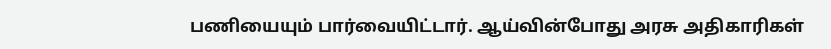பணியையும் பார்வையிட்டார். ஆய்வின்போது அரசு அதிகாரிகள்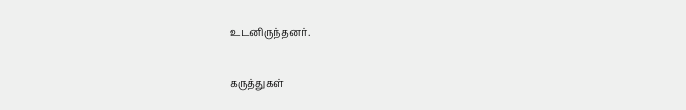உடனிருந்தனர்.

கருத்துகள்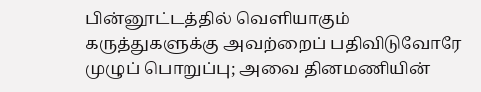பின்னூட்டத்தில் வெளியாகும் கருத்துகளுக்கு அவற்றைப் பதிவிடுவோரே முழுப் பொறுப்பு; அவை தினமணியின்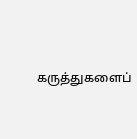கருத்துகளைப்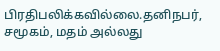பிரதிபலிக்கவில்லை.தனிநபர், சமூகம், மதம் அல்லது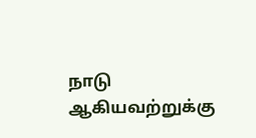நாடு ஆகியவற்றுக்கு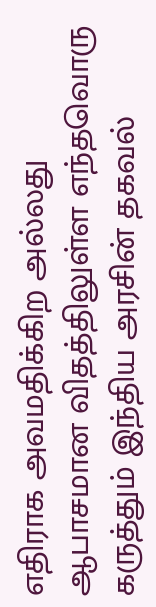எதிராக அவமதிக்கிற அல்லது ஆபாசமான விதத்திலுள்ள எந்தவொரு கருத்தும் இந்திய அரசின் தகவல்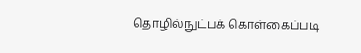தொழில்நுட்பக் கொள்கைப்படி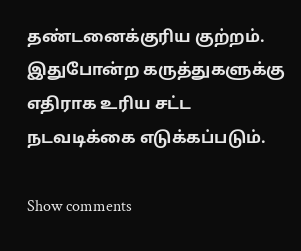தண்டனைக்குரிய குற்றம். இதுபோன்ற கருத்துகளுக்கு எதிராக உரிய சட்ட நடவடிக்கை எடுக்கப்படும்.

Show comments